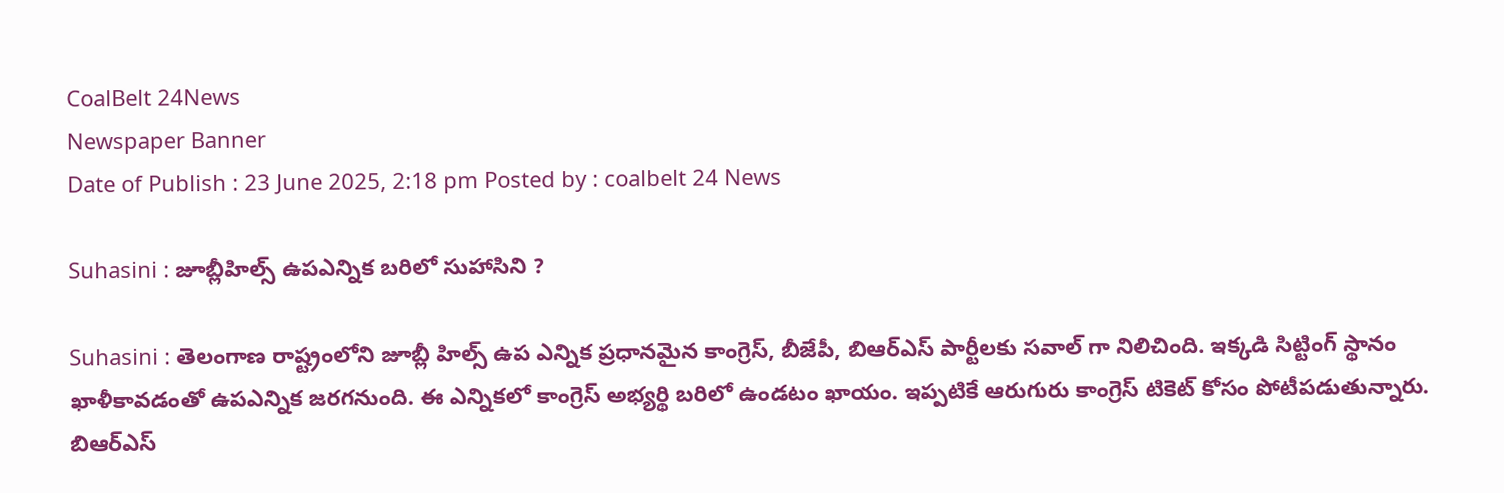CoalBelt 24News
Newspaper Banner
Date of Publish : 23 June 2025, 2:18 pm Posted by : coalbelt 24 News

Suhasini : జూబ్లీహిల్స్ ఉపఎన్నిక బరిలో సుహాసిని ?

Suhasini : తెలంగాణ రాష్ట్రంలోని జూబ్లీ హిల్స్ ఉప ఎన్నిక ప్రధానమైన కాంగ్రెస్, బీజేపీ, బిఆర్ఎస్ పార్టీలకు సవాల్ గా నిలిచింది. ఇక్కడి సిట్టింగ్ స్థానం ఖాళీకావడంతో ఉపఎన్నిక జరగనుంది. ఈ ఎన్నికలో కాంగ్రెస్ అభ్యర్థి బరిలో ఉండటం ఖాయం. ఇప్పటికే ఆరుగురు కాంగ్రెస్ టికెట్ కోసం పోటీపడుతున్నారు. బిఆర్ఎస్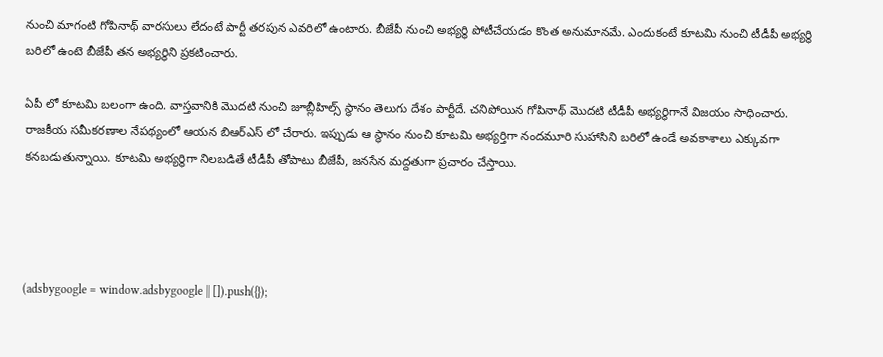నుంచి మాగంటి గోపినాథ్ వారసులు లేదంటే పార్టీ తరపున ఎవరిలో ఉంటారు. బీజేపీ నుంచి అభ్యర్థి పోటీచేయడం కొంత అనుమానమే. ఎందుకంటే కూటమి నుంచి టీడీపీ అభ్యర్థి బరిలో ఉంటె బీజేపీ తన అభ్యర్థిని ప్రకటించారు.

ఏపీ లో కూటమి బలంగా ఉంది. వాస్తవానికి మొదటి నుంచి జూబ్లీహిల్స్ స్థానం తెలుగు దేశం పార్టీదే. చనిపోయిన గోపినాథ్ మొదటి టీడీపీ అభ్యర్థిగానే విజయం సాధించారు. రాజకీయ సమీకరణాల నేపథ్యంలో ఆయన బిఆర్ఎస్ లో చేరారు. ఇప్పుడు ఆ స్థానం నుంచి కూటమి అభ్యర్తిగా నందమూరి సుహాసిని బరిలో ఉండే అవకాశాలు ఎక్కువగా కనబడుతున్నాయి. కూటమి అభ్యర్థిగా నిలబడితే టీడీపీ తోపాటు బీజేపీ, జనసేన మద్దతుగా ప్రచారం చేస్తాయి.




(adsbygoogle = window.adsbygoogle || []).push({});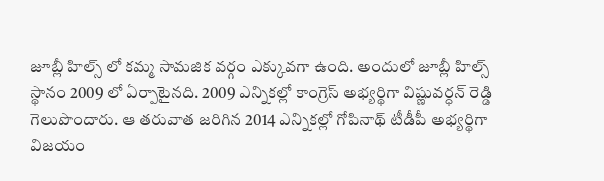జూబ్లీ హిల్స్ లో కమ్మ సామజిక వర్గం ఎక్కువగా ఉంది. అందులో జూబ్లీ హిల్స్ స్థానం 2009 లో ఏర్పాటైనది. 2009 ఎన్నికల్లో కాంగ్రెస్ అభ్యర్థిగా విష్ణువర్ధన్ రెడ్డి గెలుపొందారు. ఆ తరువాత జరిగిన 2014 ఎన్నికల్లో గోపినాథ్ టీడీపీ అభ్యర్థిగా విజయం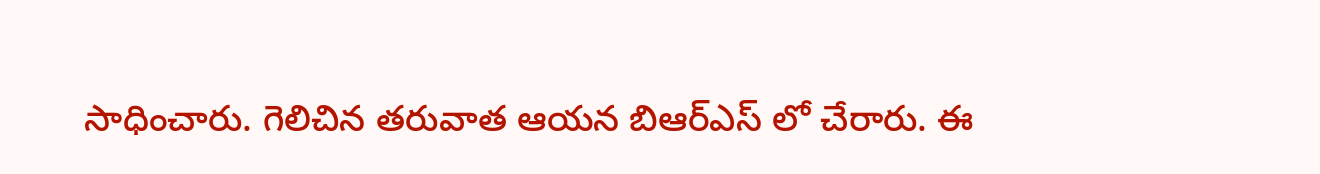సాధించారు. గెలిచిన తరువాత ఆయన బిఆర్ఎస్ లో చేరారు. ఈ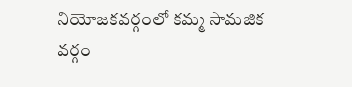నియోజకవర్గంలో కమ్మ సామజిక వర్గం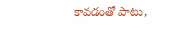కావడంతో పాటు,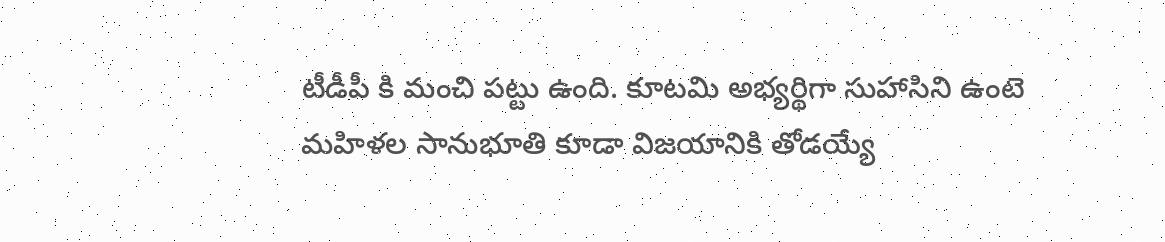టీడీపీ కి మంచి పట్టు ఉంది. కూటమి అభ్యర్థిగా సుహాసిని ఉంటె మహిళల సానుభూతి కూడా విజయానికి తోడయ్యే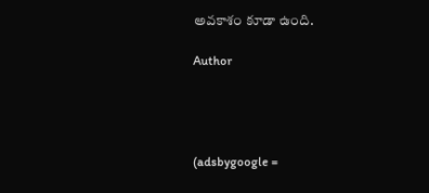అవకాశం కూడా ఉంది.

Author




(adsbygoogle =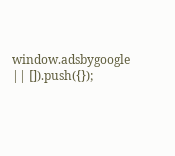window.adsbygoogle || []).push({});